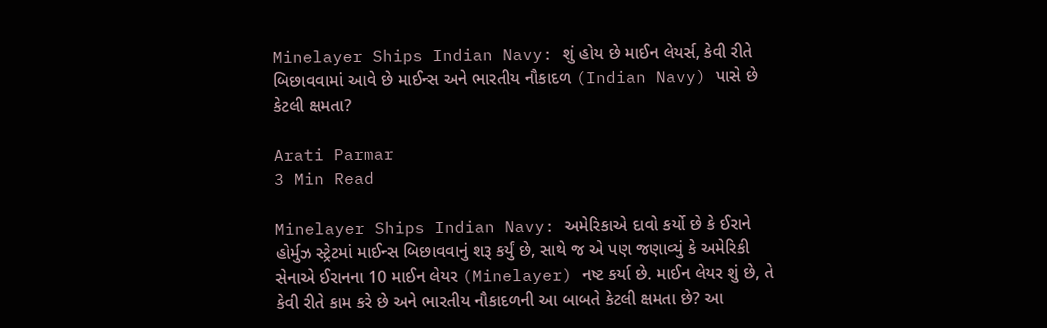Minelayer Ships Indian Navy: શું હોય છે માઈન લેયર્સ, કેવી રીતે બિછાવવામાં આવે છે માઈન્સ અને ભારતીય નૌકાદળ (Indian Navy) પાસે છે કેટલી ક્ષમતા?

Arati Parmar
3 Min Read

Minelayer Ships Indian Navy: અમેરિકાએ દાવો કર્યો છે કે ઈરાને હોર્મુઝ સ્ટ્રેટમાં માઈન્સ બિછાવવાનું શરૂ કર્યું છે, સાથે જ એ પણ જણાવ્યું કે અમેરિકી સેનાએ ઈરાનના 10 માઈન લેયર (Minelayer) નષ્ટ કર્યા છે. માઈન લેયર શું છે, તે કેવી રીતે કામ કરે છે અને ભારતીય નૌકાદળની આ બાબતે કેટલી ક્ષમતા છે? આ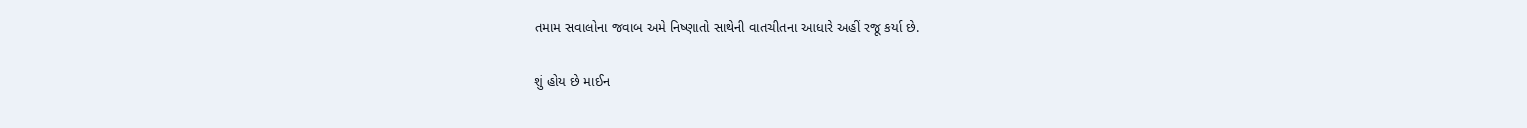તમામ સવાલોના જવાબ અમે નિષ્ણાતો સાથેની વાતચીતના આધારે અહીં રજૂ કર્યા છે.

શું હોય છે માઈન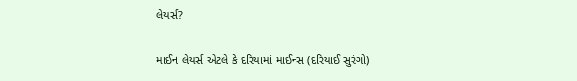લેયર્સ?

માઈન લેયર્સ એટલે કે દરિયામાં માઈન્સ (દરિયાઈ સુરંગો)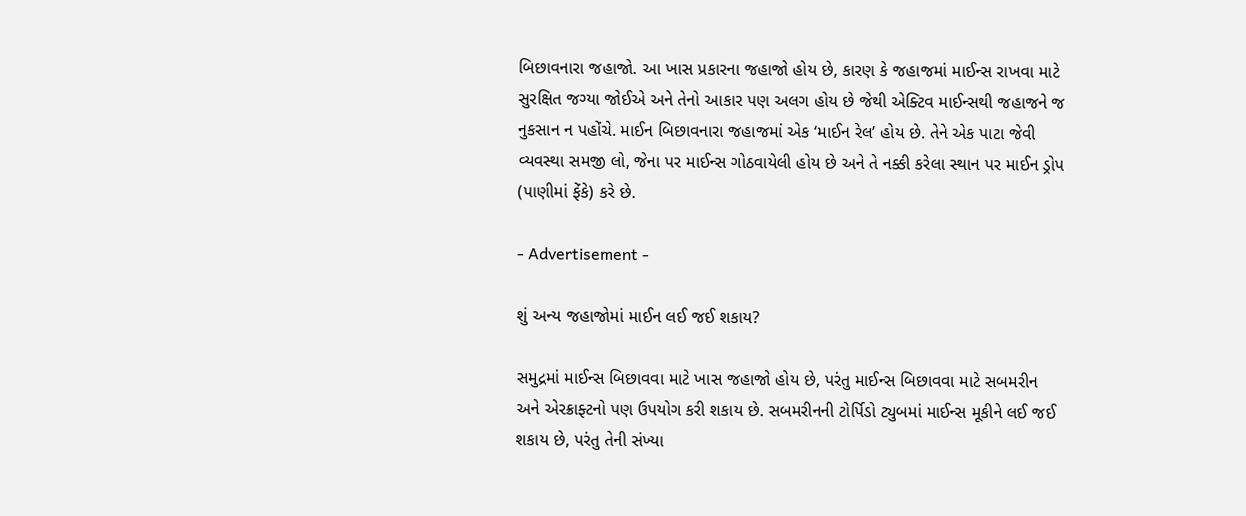બિછાવનારા જહાજો. આ ખાસ પ્રકારના જહાજો હોય છે, કારણ કે જહાજમાં માઈન્સ રાખવા માટે સુરક્ષિત જગ્યા જોઈએ અને તેનો આકાર પણ અલગ હોય છે જેથી એક્ટિવ માઈન્સથી જહાજને જ નુકસાન ન પહોંચે. માઈન બિછાવનારા જહાજમાં એક ‘માઈન રેલ’ હોય છે. તેને એક પાટા જેવી વ્યવસ્થા સમજી લો, જેના પર માઈન્સ ગોઠવાયેલી હોય છે અને તે નક્કી કરેલા સ્થાન પર માઈન ડ્રોપ (પાણીમાં ફેંકે) કરે છે.

- Advertisement -

શું અન્ય જહાજોમાં માઈન લઈ જઈ શકાય?

સમુદ્રમાં માઈન્સ બિછાવવા માટે ખાસ જહાજો હોય છે, પરંતુ માઈન્સ બિછાવવા માટે સબમરીન અને એરક્રાફ્ટનો પણ ઉપયોગ કરી શકાય છે. સબમરીનની ટોર્પિડો ટ્યુબમાં માઈન્સ મૂકીને લઈ જઈ શકાય છે, પરંતુ તેની સંખ્યા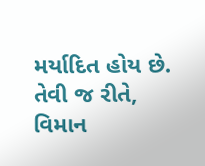મર્યાદિત હોય છે. તેવી જ રીતે, વિમાન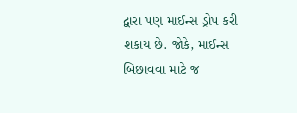દ્વારા પણ માઈન્સ ડ્રોપ કરી શકાય છે. જોકે, માઈન્સ બિછાવવા માટે જ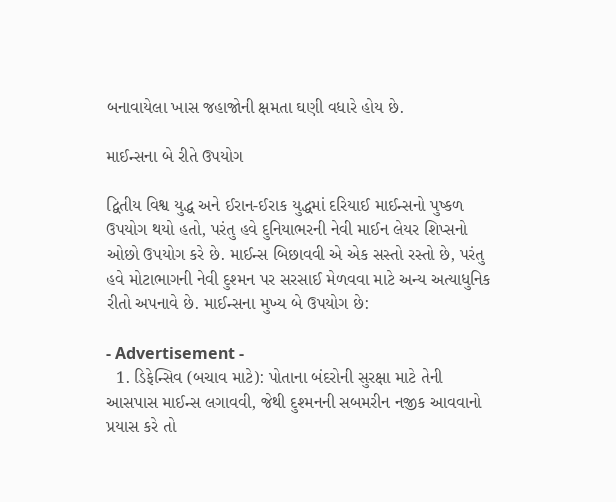બનાવાયેલા ખાસ જહાજોની ક્ષમતા ઘણી વધારે હોય છે.

માઈન્સના બે રીતે ઉપયોગ

દ્વિતીય વિશ્વ યુદ્ધ અને ઈરાન-ઈરાક યુદ્ધમાં દરિયાઈ માઈન્સનો પુષ્કળ ઉપયોગ થયો હતો, પરંતુ હવે દુનિયાભરની નેવી માઈન લેયર શિપ્સનો ઓછો ઉપયોગ કરે છે. માઈન્સ બિછાવવી એ એક સસ્તો રસ્તો છે, પરંતુ હવે મોટાભાગની નેવી દુશ્મન પર સરસાઈ મેળવવા માટે અન્ય અત્યાધુનિક રીતો અપનાવે છે. માઈન્સના મુખ્ય બે ઉપયોગ છે:

- Advertisement -
  1. ડિફેન્સિવ (બચાવ માટે): પોતાના બંદરોની સુરક્ષા માટે તેની આસપાસ માઈન્સ લગાવવી, જેથી દુશ્મનની સબમરીન નજીક આવવાનો પ્રયાસ કરે તો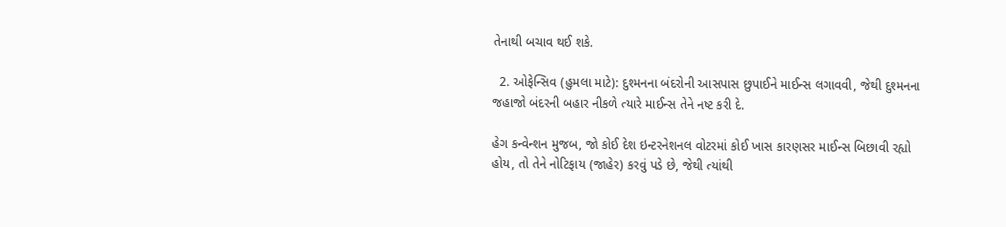તેનાથી બચાવ થઈ શકે.

  2. ઓફેન્સિવ (હુમલા માટે): દુશ્મનના બંદરોની આસપાસ છુપાઈને માઈન્સ લગાવવી, જેથી દુશ્મનના જહાજો બંદરની બહાર નીકળે ત્યારે માઈન્સ તેને નષ્ટ કરી દે.

હેગ કન્વેન્શન મુજબ, જો કોઈ દેશ ઇન્ટરનેશનલ વોટરમાં કોઈ ખાસ કારણસર માઈન્સ બિછાવી રહ્યો હોય, તો તેને નોટિફાય (જાહેર) કરવું પડે છે, જેથી ત્યાંથી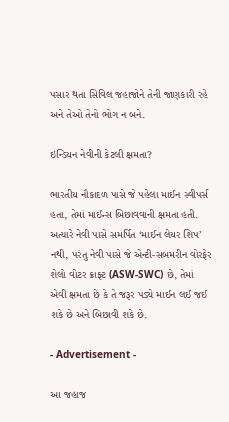પસાર થતા સિવિલ જહાજોને તેની જાણકારી રહે અને તેઓ તેનો ભોગ ન બને.

ઇન્ડિયન નેવીની કેટલી ક્ષમતા?

ભારતીય નૌકાદળ પાસે જે પહેલા માઈન સ્વીપર્સ હતા, તેમાં માઈન્સ બિછાવવાની ક્ષમતા હતી. અત્યારે નેવી પાસે સમર્પિત ‘માઈન લેયર શિપ’ નથી, પરંતુ નેવી પાસે જે એન્ટી-સબમરીન વોરફેર શેલો વોટર ક્રાફ્ટ (ASW-SWC) છે, તેમાં એવી ક્ષમતા છે કે તે જરૂર પડ્યે માઈન લઈ જઈ શકે છે અને બિછાવી શકે છે.

- Advertisement -

આ જહાજ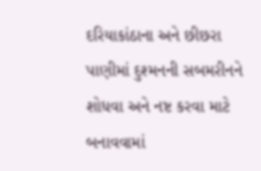દરિયાકાંઠાના અને છીછરા પાણીમાં દુશ્મનની સબમરીનને શોધવા અને નષ્ટ કરવા માટે બનાવવામાં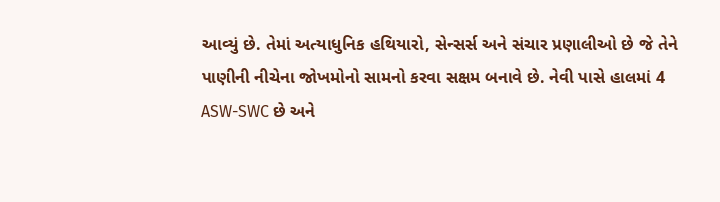આવ્યું છે. તેમાં અત્યાધુનિક હથિયારો, સેન્સર્સ અને સંચાર પ્રણાલીઓ છે જે તેને પાણીની નીચેના જોખમોનો સામનો કરવા સક્ષમ બનાવે છે. નેવી પાસે હાલમાં 4 ASW-SWC છે અને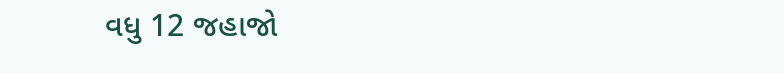વધુ 12 જહાજો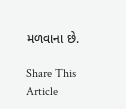મળવાના છે.

Share This Article